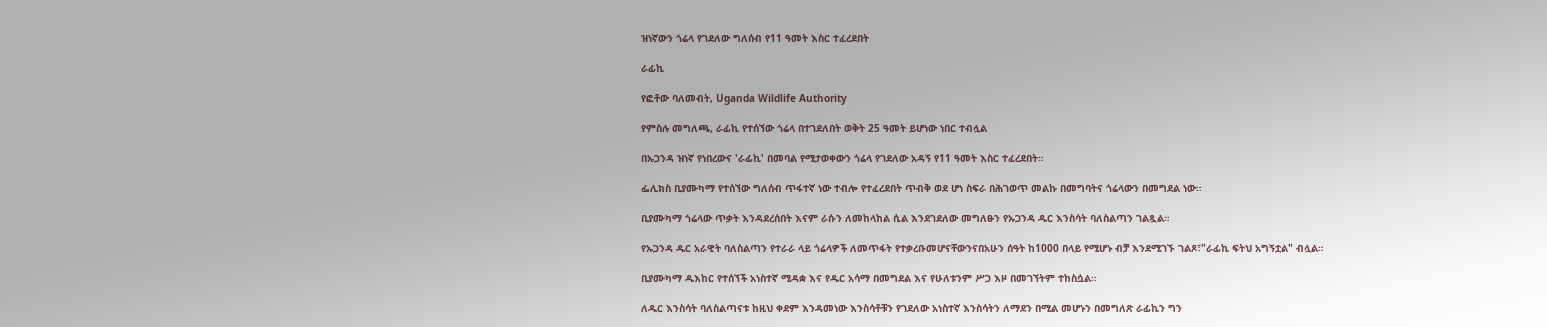ዝነኛውን ጎሬላ የገደለው ግለሰብ የ11 ዓመት እስር ተፈረደበት

ራፊኪ

የፎቶው ባለመብት, Uganda Wildlife Authority

የምስሉ መግለጫ, ራፊኪ የተሰኘው ጎሬላ በተገደለበት ወቅት 25 ዓመት ይሆነው ነበር ተብሏል

በኡጋንዳ ዝነኛ የነበረውና 'ራፊኪ' በመባል የሚታወቀውን ጎሬላ የገደለው አዳኝ የ11 ዓመት እስር ተፈረደበት።

ፌሊክስ ቢያሙካማ የተሰኘው ግለሰብ ጥፋተኛ ነው ተብሎ የተፈረደበት ጥብቅ ወደ ሆነ ስፍራ በሕገወጥ መልኩ በመግባትና ጎሬላውን በመግደል ነው።

ቢያሙካማ ጎሬላው ጥቃት እንዳደረሰበት እናም ራሱን ለመከላከል ሲል እንደገደለው መግለፁን የኡጋንዳ ዱር እንስሳት ባለስልጣን ገልጿል።

የኡጋንዳ ዱር አራዊት ባለስልጣን የተራራ ላይ ጎሬላዎች ለመጥፋት የተቃረቡመሆናቸውንናበአሁን ሰዓት ከ1000 በላይ የሚሆኑ ብቻ እንደሚገኙ ገልጾ፣"ራፊኪ ፍትህ አግኝቷል" ብሏል።

ቢያሙካማ ዱእከር የተሰኘች አነስተኛ ሚዳቋ እና የዱር አሳማ በመግደል እና የሁለቱንም ሥጋ እዞ በመገኘትም ተከስሷል።

ለዱር እንስሳት ባለስልጣናቱ ከዚህ ቀደም እንዳመነው እንስሳቶቹን የገደለው አነስተኛ እንስሳትን ለማደን በሚል መሆኑን በመግለጽ ራፊኪን ግን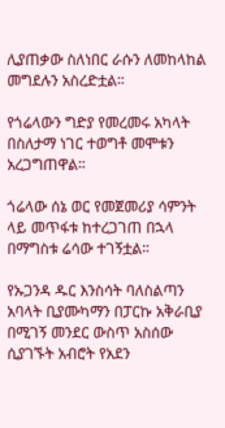ሊያጠቃው ስለነበር ራሱን ለመከላከል መግደሉን አስረድቷል።

የጎሬላውን ግድያ የመረመሩ አካላት በስለታማ ነገር ተወግቶ መሞቱን አረጋግጠዋል።

ጎሬላው ሰኔ ወር የመጀመሪያ ሳምንት ላይ መጥፋቱ ከተረጋገጠ በኋላ በማግስቱ ሬሳው ተገኝቷል።

የኡጋንዳ ዱር እንስሳት ባለስልጣን አባላት ቢያሙካማን በፓርኩ አቅራቢያ በሚገኝ መንደር ውስጥ አስሰው ሲያገኙት አብሮት የአደን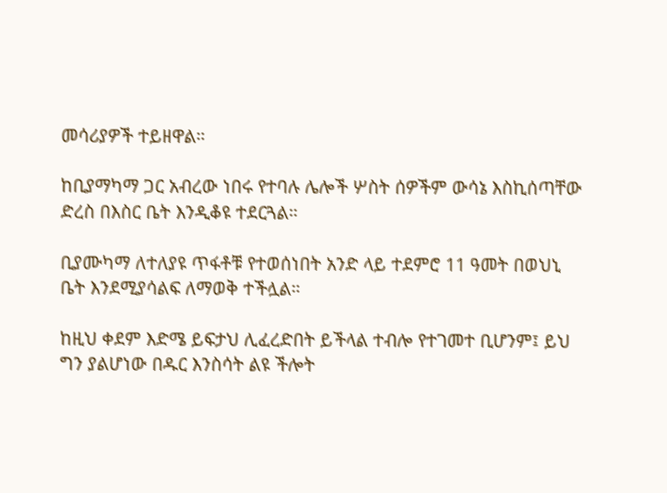መሳሪያዎች ተይዘዋል።

ከቢያማካማ ጋር አብረው ነበሩ የተባሉ ሌሎች ሦስት ሰዎችም ውሳኔ እስኪሰጣቸው ድረስ በእስር ቤት እንዲቆዩ ተደርጓል።

ቢያሙካማ ለተለያዩ ጥፋቶቹ የተወሰነበት አንድ ላይ ተደምሮ 11 ዓመት በወህኒ ቤት እንደሚያሳልፍ ለማወቅ ተችሏል።

ከዚህ ቀደም እድሜ ይፍታህ ሊፈረድበት ይችላል ተብሎ የተገመተ ቢሆንም፤ ይህ ግን ያልሆነው በዱር እንስሳት ልዩ ችሎት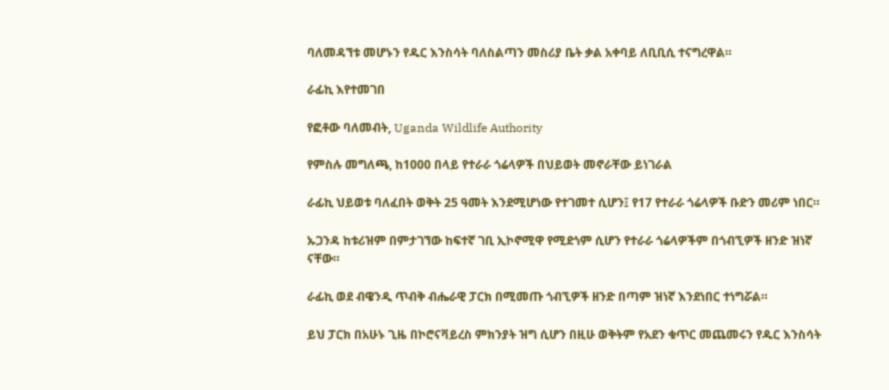ባለመዳኘቱ መሆኑን የዱር እንስሳት ባለስልጣን መስሪያ ቤት ቃል አቀባይ ለቢቢሲ ተናግረዋል።

ራፊኪ እየተመገበ

የፎቶው ባለመብት, Uganda Wildlife Authority

የምስሉ መግለጫ, ከ1000 በላይ የተራራ ጎሬላዎች በህይወት መኖራቸው ይነገራል

ራፊኪ ህይወቱ ባለፈበት ወቅት 25 ዓመት እንደሚሆነው የተገመተ ሲሆን፤ የ17 የተራራ ጎሬላዎች ቡድን መሪም ነበር።

ኡጋንዳ ከቱሪዝም በምታገኘው ከፍተኛ ገቢ ኢኮኖሚዋ የሚደጎም ሲሆን የተራራ ጎሬላዎችም በጎብኚዎች ዘንድ ዝነኛ ናቸው።

ራፊኪ ወደ ብዌንዲ ጥብቅ ብሔራዊ ፓርክ በሚመጡ ጎብኚዎች ዘንድ በጣም ዝነኛ እንደነበር ተነግሯል።

ይህ ፓርክ በአሁኑ ጊዜ በኮሮናቫይረስ ምክንያት ዝግ ሲሆን በዚሁ ወቅትም የአደን ቁጥር መጨመሩን የዱር እንስሳት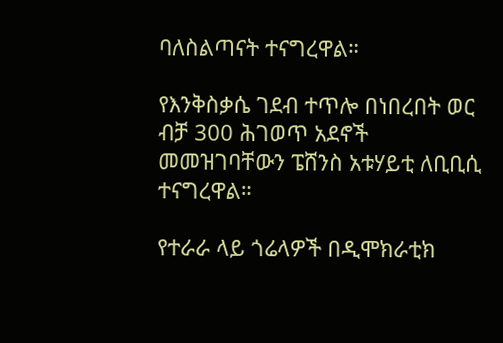ባለስልጣናት ተናግረዋል።

የእንቅስቃሴ ገደብ ተጥሎ በነበረበት ወር ብቻ 300 ሕገወጥ አደኖች መመዝገባቸውን ፔሸንስ አቱሃይቲ ለቢቢሲ ተናግረዋል።

የተራራ ላይ ጎሬላዎች በዲሞክራቲክ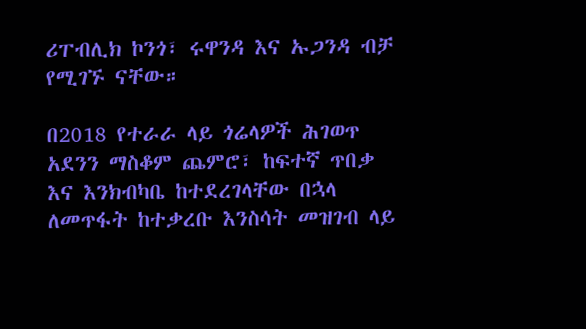ሪፐብሊክ ኮንጎ፣ ሩዋንዳ እና ኡጋንዳ ብቻ የሚገኙ ናቸው።

በ2018 የተራራ ላይ ጎሬላዎች ሕገወጥ አደንን ማስቆም ጨምሮ፣ ከፍተኛ ጥበቃ እና እንክብካቤ ከተደረገላቸው በኋላ ለመጥፋት ከተቃረቡ እንስሳት መዝገብ ላይ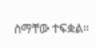ስማቸው ተፍቋል።